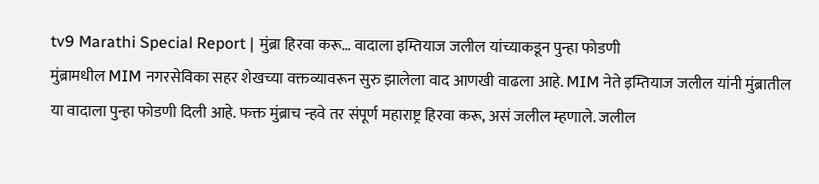tv9 Marathi Special Report | मुंब्रा हिरवा करू… वादाला इम्तियाज जलील यांच्याकडून पुन्हा फोडणी
मुंब्रामधील MIM नगरसेविका सहर शेखच्या वक्तव्यावरून सुरु झालेला वाद आणखी वाढला आहे. MIM नेते इम्तियाज जलील यांनी मुंब्रातील या वादाला पुन्हा फोडणी दिली आहे. फक्त मुंब्राच न्हवे तर संपूर्ण महाराष्ट्र हिरवा करू, असं जलील म्हणाले. जलील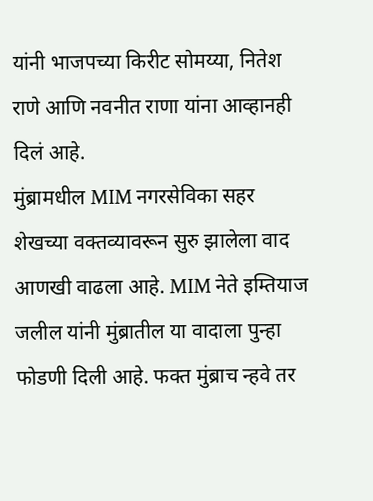यांनी भाजपच्या किरीट सोमय्या, नितेश राणे आणि नवनीत राणा यांना आव्हानही दिलं आहे.
मुंब्रामधील MIM नगरसेविका सहर शेखच्या वक्तव्यावरून सुरु झालेला वाद आणखी वाढला आहे. MIM नेते इम्तियाज जलील यांनी मुंब्रातील या वादाला पुन्हा फोडणी दिली आहे. फक्त मुंब्राच न्हवे तर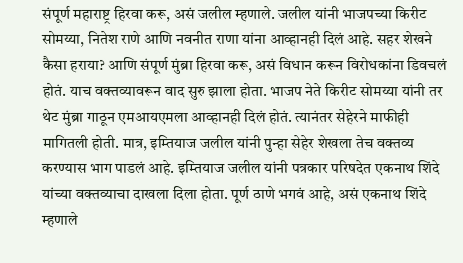संपूर्ण महाराष्ट्र हिरवा करू, असं जलील म्हणाले. जलील यांनी भाजपच्या किरीट सोमय्या, नितेश राणे आणि नवनीत राणा यांना आव्हानही दिलं आहे. सहर शेखने कैसा हराया? आणि संपूर्ण मुंब्रा हिरवा करू, असं विधान करून विरोधकांना डिवचलं होतं. याच वक्तव्यावरून वाद सुरु झाला होता. भाजप नेते किरीट सोमय्या यांनी तर थेट मुंब्रा गाठून एमआयएमला आव्हानही दिलं होतं. त्यानंतर सेहेरने माफीही मागितली होती. मात्र, इम्तियाज जलील यांनी पुन्हा सेहेर शेखला तेच वक्तव्य करण्यास भाग पाडलं आहे. इम्तियाज जलील यांनी पत्रकार परिषदेत एकनाथ शिंदे यांच्या वक्तव्याचा दाखला दिला होता. पूर्ण ठाणे भगवं आहे, असं एकनाथ शिंदे म्हणाले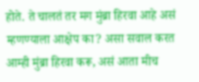होते. ते चालतं तर मग मुंब्रा हिरवा आहे असं म्हणण्याला आक्षेप का? असा सवाल करत आम्ही मुंब्रा हिरवा करू, असं आता मीच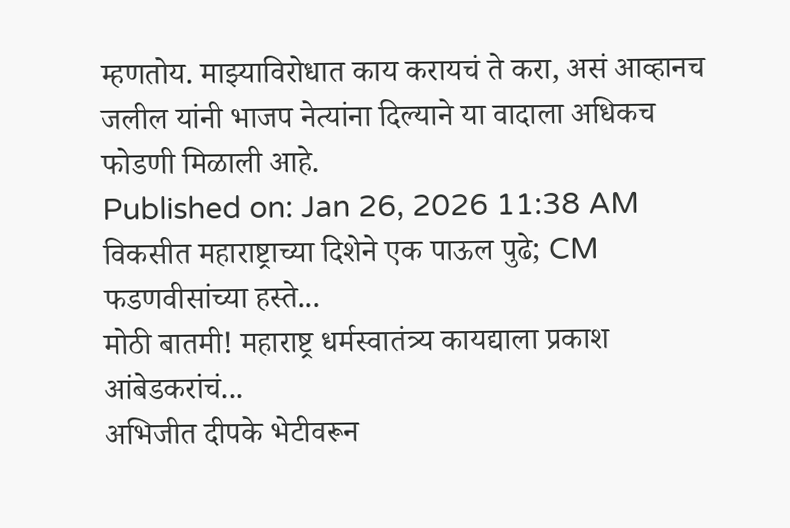म्हणतोय. माझ्याविरोधात काय करायचं ते करा, असं आव्हानच जलील यांनी भाजप नेत्यांना दिल्याने या वादाला अधिकच फोडणी मिळाली आहे.
Published on: Jan 26, 2026 11:38 AM
विकसीत महाराष्ट्राच्या दिशेने एक पाऊल पुढे; CM फडणवीसांच्या हस्ते...
मोठी बातमी! महाराष्ट्र धर्मस्वातंत्र्य कायद्याला प्रकाश आंबेडकरांचं...
अभिजीत दीपके भेटीवरून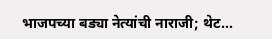भाजपच्या बड्या नेत्यांची नाराजी; थेट...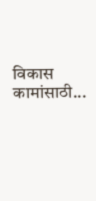विकास कामांसाठी...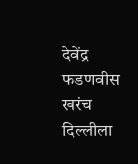देवेंद्र फडणवीस खरंच दिल्लीला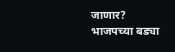जाणार? भाजपच्या बड्या